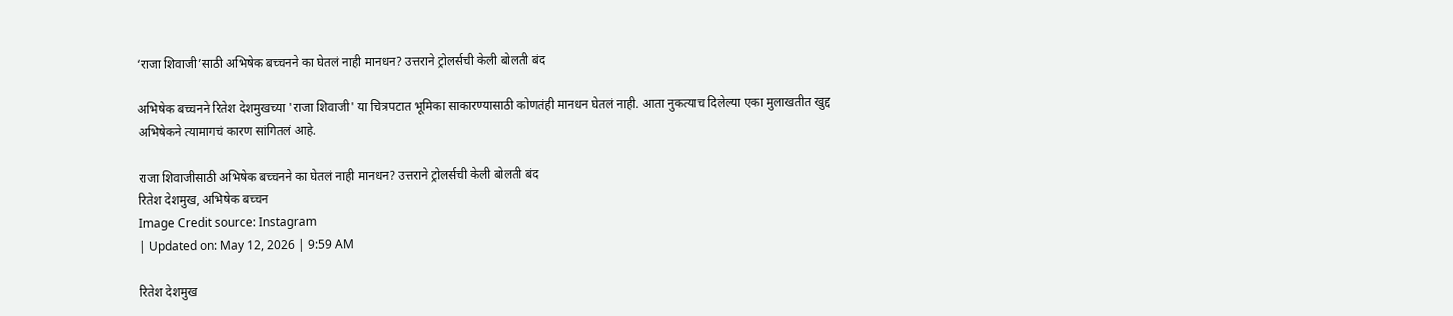‘राजा शिवाजी’साठी अभिषेक बच्चनने का घेतलं नाही मानधन? उत्तराने ट्रोलर्सची केली बोलती बंद

अभिषेक बच्चनने रितेश देशमुखच्या 'राजा शिवाजी' या चित्रपटात भूमिका साकारण्यासाठी कोणतंही मानधन घेतलं नाही. आता नुकत्याच दिलेल्या एका मुलाखतीत खुद्द अभिषेकने त्यामागचं कारण सांगितलं आहे.

राजा शिवाजीसाठी अभिषेक बच्चनने का घेतलं नाही मानधन? उत्तराने ट्रोलर्सची केली बोलती बंद
रितेश देशमुख, अभिषेक बच्चन
Image Credit source: Instagram
| Updated on: May 12, 2026 | 9:59 AM

रितेश देशमुख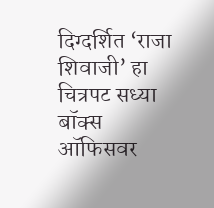दिग्दर्शित ‘राजा शिवाजी’ हा चित्रपट सध्या बॉक्स ऑफिसवर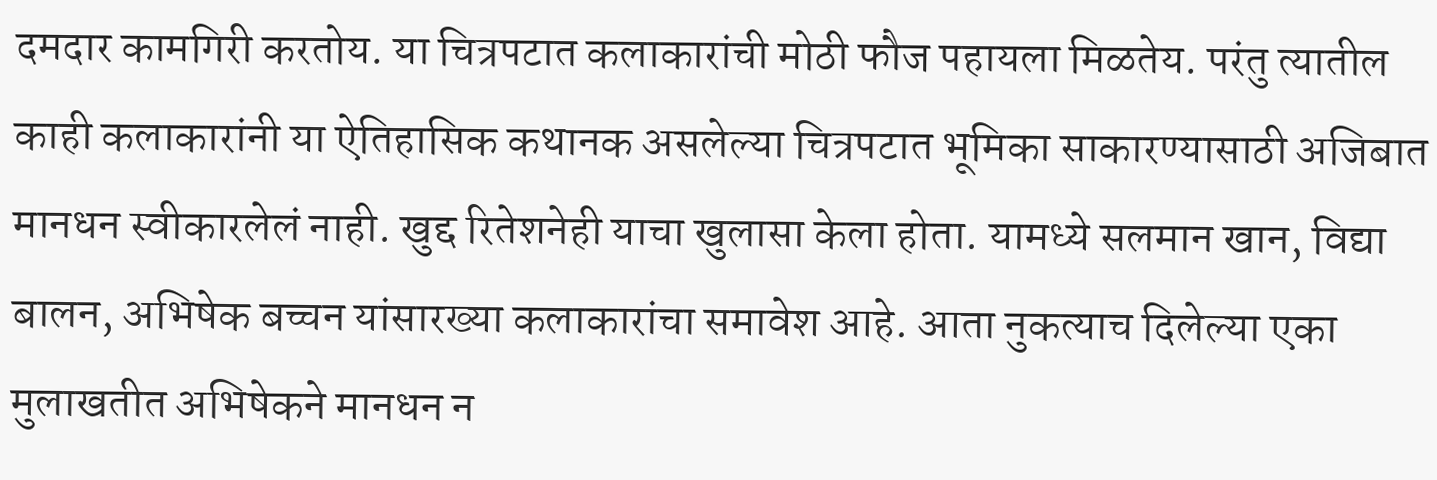दमदार कामगिरी करतोय. या चित्रपटात कलाकारांची मोठी फौज पहायला मिळतेय. परंतु त्यातील काही कलाकारांनी या ऐतिहासिक कथानक असलेल्या चित्रपटात भूमिका साकारण्यासाठी अजिबात मानधन स्वीकारलेलं नाही. खुद्द रितेशनेही याचा खुलासा केला होता. यामध्ये सलमान खान, विद्या बालन, अभिषेक बच्चन यांसारख्या कलाकारांचा समावेश आहे. आता नुकत्याच दिलेल्या एका मुलाखतीत अभिषेकने मानधन न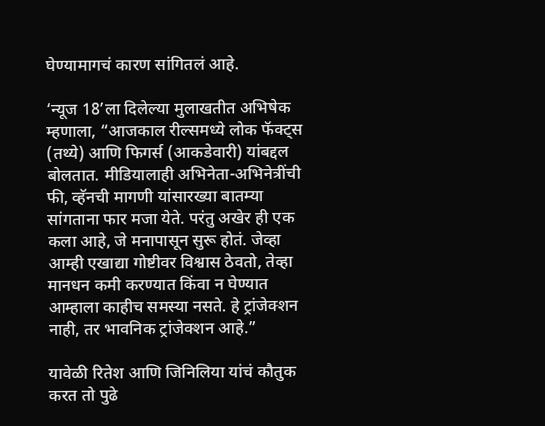घेण्यामागचं कारण सांगितलं आहे.

‘न्यूज 18’ला दिलेल्या मुलाखतीत अभिषेक म्हणाला, “आजकाल रील्समध्ये लोक फॅक्ट्स (तथ्ये) आणि फिगर्स (आकडेवारी) यांबद्दल बोलतात. मीडियालाही अभिनेता-अभिनेत्रींची फी, व्हॅनची मागणी यांसारख्या बातम्या सांगताना फार मजा येते. परंतु अखेर ही एक कला आहे, जे मनापासून सुरू होतं. जेव्हा आम्ही एखाद्या गोष्टीवर विश्वास ठेवतो, तेव्हा मानधन कमी करण्यात किंवा न घेण्यात आम्हाला काहीच समस्या नसते. हे ट्रांजेक्शन नाही, तर भावनिक ट्रांजेक्शन आहे.”

यावेळी रितेश आणि जिनिलिया यांचं कौतुक करत तो पुढे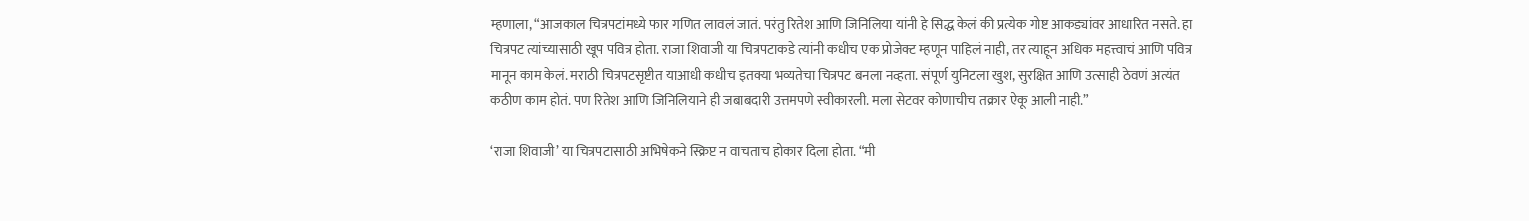म्हणाला, “आजकाल चित्रपटांमध्ये फार गणित लावलं जातं. परंतु रितेश आणि जिनिलिया यांनी हे सिद्ध केलं की प्रत्येक गोष्ट आकड्यांवर आधारित नसते. हा चित्रपट त्यांच्यासाठी खूप पवित्र होता. राजा शिवाजी या चित्रपटाकडे त्यांनी कधीच एक प्रोजेक्ट म्हणून पाहिलं नाही, तर त्याहून अधिक महत्त्वाचं आणि पवित्र मानून काम केलं. मराठी चित्रपटसृष्टीत याआधी कधीच इतक्या भव्यतेचा चित्रपट बनला नव्हता. संपूर्ण युनिटला खुश, सुरक्षित आणि उत्साही ठेवणं अत्यंत कठीण काम होतं. पण रितेश आणि जिनिलियाने ही जबाबदारी उत्तमपणे स्वीकारली. मला सेटवर कोणाचीच तक्रार ऐकू आली नाही.”

‘राजा शिवाजी’ या चित्रपटासाठी अभिषेकने स्क्रिप्ट न वाचताच होकार दिला होता. “मी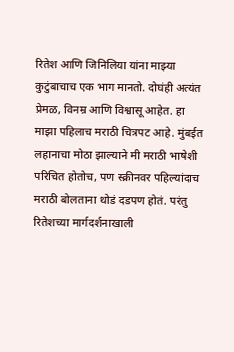रितेश आणि जिनिलिया यांना माझ्या कुटुंबाचाच एक भाग मानतो. दोघंही अत्यंत प्रेमळ, विनम्र आणि विश्वासू आहेत. हा माझा पहिलाच मराठी चित्रपट आहे. मुंबईत लहानाचा मोठा झाल्याने मी मराठी भाषेशी परिचित होतोच, पण स्क्रीनवर पहिल्यांदाच मराठी बोलताना थोडं दडपण होतं. परंतु रितेशच्या मार्गदर्शनाखाली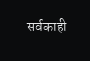सर्वकाही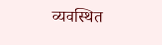व्यवस्थित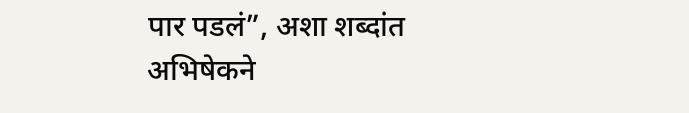पार पडलं”, अशा शब्दांत अभिषेकने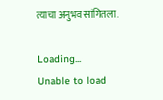त्याचा अनुभव सांगितला.

Loading...
Unable to load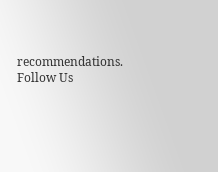recommendations.
Follow Us